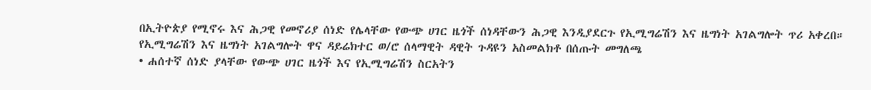በኢትዮጵያ የሚኖሩ እና ሕጋዊ የመኖሪያ ሰነድ የሌላቸው የውጭ ሀገር ዜጎች ሰነዳቸውን ሕጋዊ እንዲያደርጉ የኢሚግሬሽን እና ዜግነት አገልግሎት ጥሪ አቀረበ።
የኢሚግሬሽን እና ዜግነት አገልግሎት ዋና ዳይሬክተር ወ/ሮ ሰላማዊት ዳዊት ጉዳዩን አስመልክቶ በሰጡት መግለጫ
• ሐሰተኛ ሰነድ ያላቸው የውጭ ሀገር ዜጎች እና የኢሚግሬሽን ስርአትን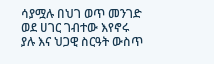ሳያሟሉ በህገ ወጥ መንገድ ወደ ሀገር ገብተው እየኖሩ ያሉ እና ህጋዊ ስርዓት ውስጥ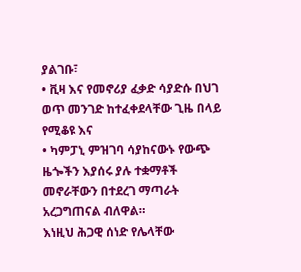ያልገቡ፣
• ቪዛ እና የመኖሪያ ፈቃድ ሳያድሱ በህገ ወጥ መንገድ ከተፈቀደላቸው ጊዜ በላይ የሚቆዩ እና
• ካምፓኒ ምዝገባ ሳያከናውኑ የውጭ ዜጐችን እያሰሩ ያሉ ተቋማቶች መኖራቸውን በተደረገ ማጣራት አረጋግጠናል ብለዋል።
እነዚህ ሕጋዊ ሰነድ የሌላቸው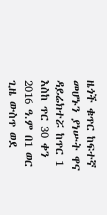ዜጎች ቁጥር ከፍተኛ መሆኑን ያነሡት ዋና ዳይሬክተሯ ከጥር 1 እስከ ጥር 30 ቀን 2016 ዓ.ም በ1 ወር ጊዜ ውስጥ ወደ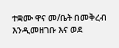ተቋሙ ዋና መ/ቤት በመቅረብ እንዲመዘገቡ እና ወደ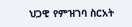ህጋዊ የምዝገባ ስርአት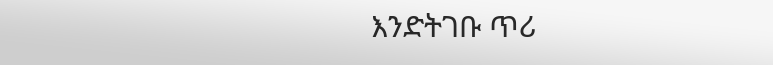እንድትገቡ ጥሪ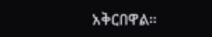አቅርበዋል።